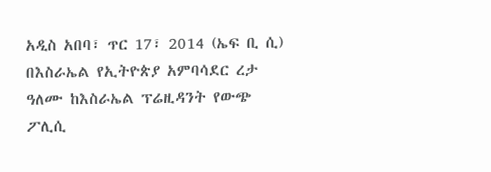አዲስ አበባ፣ ጥር 17፣ 2014 (ኤፍ ቢ ሲ) በእስራኤል የኢትዮጵያ አምባሳደር ረታ ዓለሙ ከእስራኤል ፕሬዚዳንት የውጭ ፖሊሲ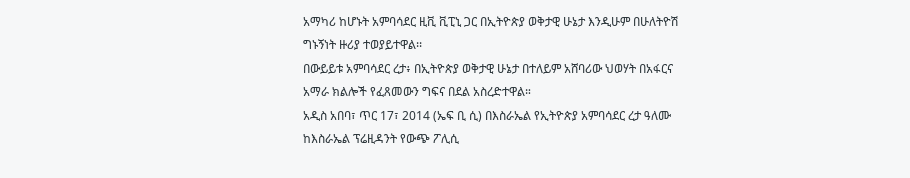አማካሪ ከሆኑት አምባሳደር ዚቪ ቪፒኒ ጋር በኢትዮጵያ ወቅታዊ ሁኔታ እንዲሁም በሁለትዮሽ ግኑኝነት ዙሪያ ተወያይተዋል፡፡
በውይይቱ አምባሳደር ረታ፥ በኢትዮጵያ ወቅታዊ ሁኔታ በተለይም አሸባሪው ህወሃት በአፋርና አማራ ክልሎች የፈጸመውን ግፍና በደል አስረድተዋል።
አዲስ አበባ፣ ጥር 17፣ 2014 (ኤፍ ቢ ሲ) በእስራኤል የኢትዮጵያ አምባሳደር ረታ ዓለሙ ከእስራኤል ፕሬዚዳንት የውጭ ፖሊሲ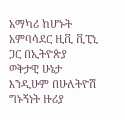አማካሪ ከሆኑት አምባሳደር ዚቪ ቪፒኒ ጋር በኢትዮጵያ ወቅታዊ ሁኔታ እንዲሁም በሁለትዮሽ ግኑኝነት ዙሪያ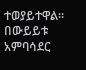ተወያይተዋል፡፡
በውይይቱ አምባሳደር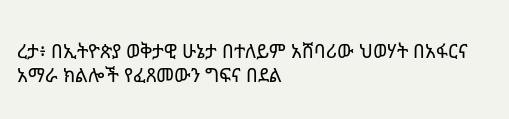ረታ፥ በኢትዮጵያ ወቅታዊ ሁኔታ በተለይም አሸባሪው ህወሃት በአፋርና አማራ ክልሎች የፈጸመውን ግፍና በደል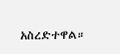አስረድተዋል።